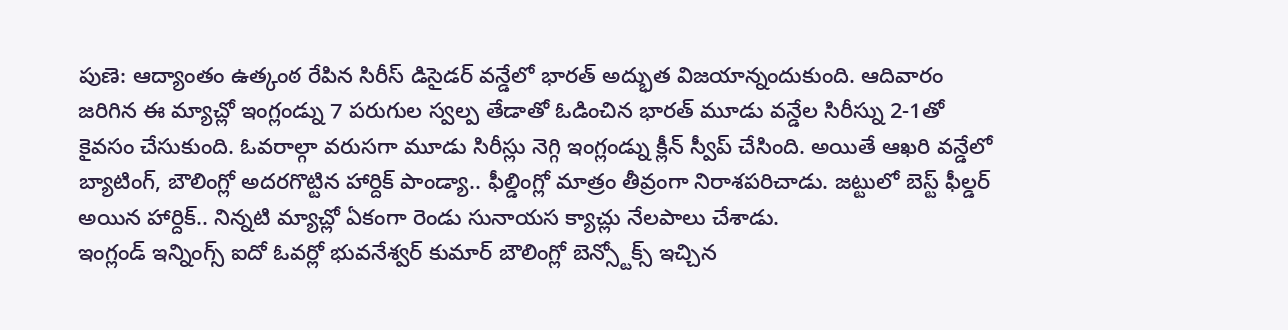పుణె: ఆద్యాంతం ఉత్కంఠ రేపిన సిరీస్ డిసైడర్ వన్డేలో భారత్ అద్భుత విజయాన్నందుకుంది. ఆదివారం జరిగిన ఈ మ్యాచ్లో ఇంగ్లండ్ను 7 పరుగుల స్వల్ప తేడాతో ఓడించిన భారత్ మూడు వన్డేల సిరీస్ను 2-1తో కైవసం చేసుకుంది. ఓవరాల్గా వరుసగా మూడు సిరీస్లు నెగ్గి ఇంగ్లండ్ను క్లీన్ స్వీప్ చేసింది. అయితే ఆఖరి వన్డేలో బ్యాటింగ్, బౌలింగ్లో అదరగొట్టిన హార్దిక్ పాండ్యా.. ఫీల్డింగ్లో మాత్రం తీవ్రంగా నిరాశపరిచాడు. జట్టులో బెస్ట్ ఫీల్డర్ అయిన హార్దిక్.. నిన్నటి మ్యాచ్లో ఏకంగా రెండు సునాయస క్యాచ్లు నేలపాలు చేశాడు.
ఇంగ్లండ్ ఇన్నింగ్స్ ఐదో ఓవర్లో భువనేశ్వర్ కుమార్ బౌలింగ్లో బెన్స్టోక్స్ ఇచ్చిన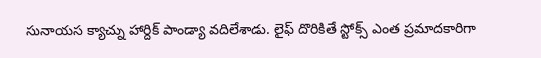సునాయస క్యాచ్ను హార్దిక్ పాండ్యా వదిలేశాడు. లైఫ్ దొరికితే స్టోక్స్ ఎంత ప్రమాదకారిగా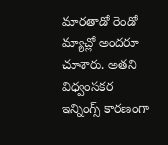మారతాడో రెండో మ్యాచ్లో అందరూ చూశారు. అతని విధ్వంసకర ఇన్నింగ్స్ కారణంగా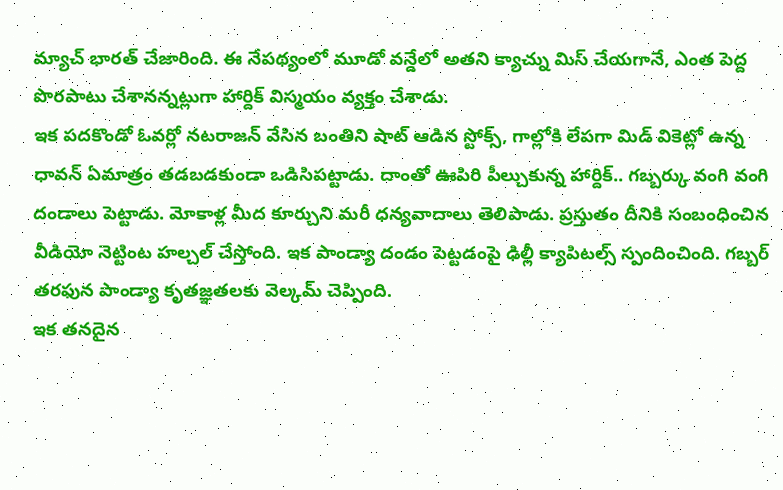మ్యాచ్ భారత్ చేజారింది. ఈ నేపథ్యంలో మూడో వన్డేలో అతని క్యాచ్ను మిస్ చేయగానే, ఎంత పెద్ద పొరపాటు చేశానన్నట్లుగా హార్దిక్ విస్మయం వ్యక్తం చేశాడు.
ఇక పదకొండో ఓవర్లో నటరాజన్ వేసిన బంతిని షాట్ ఆడిన స్టోక్స్, గాల్లోకి లేపగా మిడ్ వికెట్లో ఉన్న ధావన్ ఏమాత్రం తడబడకుండా ఒడిసిపట్టాడు. దాంతో ఊపిరి పీల్చుకున్న హార్దిక్.. గబ్బర్కు వంగి వంగి దండాలు పెట్టాడు. మోకాళ్ల మీద కూర్చుని మరీ ధన్యవాదాలు తెలిపాడు. ప్రస్తుతం దీనికి సంబంధించిన వీడియో నెట్టింట హల్చల్ చేస్తోంది. ఇక పాండ్యా దండం పెట్టడంపై ఢిల్లీ క్యాపిటల్స్ స్పందించింది. గబ్బర్ తరఫున పాండ్యా కృతజ్ఞతలకు వెల్కమ్ చెప్పింది.
ఇక తనదైన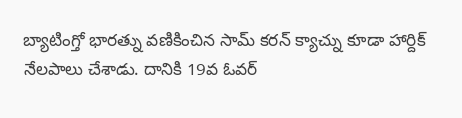బ్యాటింగ్తో భారత్ను వణికించిన సామ్ కరన్ క్యాచ్ను కూడా హార్దిక్ నేలపాలు చేశాడు. దానికి 19వ ఓవర్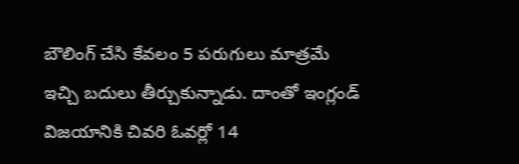బౌలింగ్ చేసి కేవలం 5 పరుగులు మాత్రమే ఇచ్చి బదులు తీర్చుకున్నాడు. దాంతో ఇంగ్లండ్ విజయానికి చివరి ఓవర్లో 14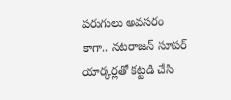పరుగులు అవసరం కాగా.. నటరాజన్ సూపర్ యార్కర్లతో కట్టడి చేసి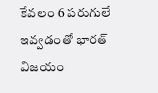కేవలం 6 పరుగులే ఇవ్వడంతో భారత్ విజయం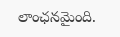లాంఛనమైంది.